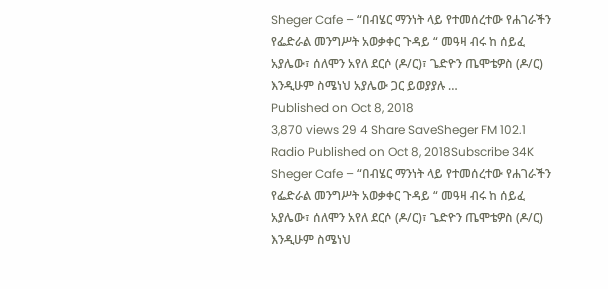Sheger Cafe – “በብሄር ማንነት ላይ የተመሰረተው የሐገራችን የፌድራል መንግሥት አወቃቀር ጉዳይ “ መዓዛ ብሩ ከ ሰይፈ አያሌው፣ ሰለሞን አየለ ደርሶ (ዶ/ር)፣ ጌድዮን ጤሞቴዎስ (ዶ/ር) እንዲሁም ስሜነህ አያሌው ጋር ይወያያሉ …
Published on Oct 8, 2018
3,870 views 29 4 Share SaveSheger FM 102.1 Radio Published on Oct 8, 2018Subscribe 34K Sheger Cafe – “በብሄር ማንነት ላይ የተመሰረተው የሐገራችን የፌድራል መንግሥት አወቃቀር ጉዳይ “ መዓዛ ብሩ ከ ሰይፈ አያሌው፣ ሰለሞን አየለ ደርሶ (ዶ/ር)፣ ጌድዮን ጤሞቴዎስ (ዶ/ር) እንዲሁም ስሜነህ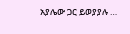አያሌው ጋር ይወያያሉ …